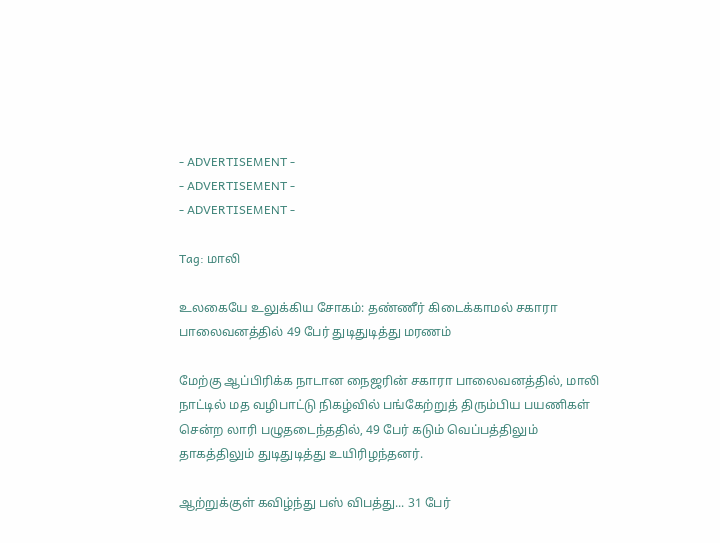- ADVERTISEMENT -
- ADVERTISEMENT -
- ADVERTISEMENT -

Tag: மாலி

உலகையே உலுக்கிய சோகம்: தண்ணீர் கிடைக்காமல் சகாரா பாலைவனத்தில் 49 பேர் துடிதுடித்து மரணம்

மேற்கு ஆப்பிரிக்க நாடான நைஜரின் சகாரா பாலைவனத்தில், மாலி நாட்டில் மத வழிபாட்டு நிகழ்வில் பங்கேற்றுத் திரும்பிய பயணிகள் சென்ற லாரி பழுதடைந்ததில், 49 பேர் கடும் வெப்பத்திலும் தாகத்திலும் துடிதுடித்து உயிரிழந்தனர்.

ஆற்றுக்குள் கவிழ்ந்து பஸ் விபத்து... 31 பேர்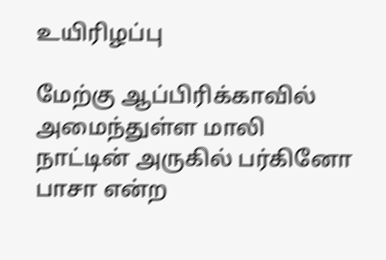உயிரிழப்பு

மேற்கு ஆப்பிரிக்காவில் அமைந்துள்ள மாலி நாட்டின் அருகில் பர்கினோ பாசா என்ற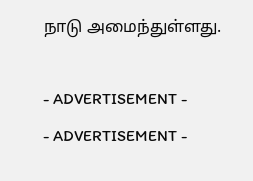நாடு அமைந்துள்ளது.

- ADVERTISEMENT -
- ADVERTISEMENT -